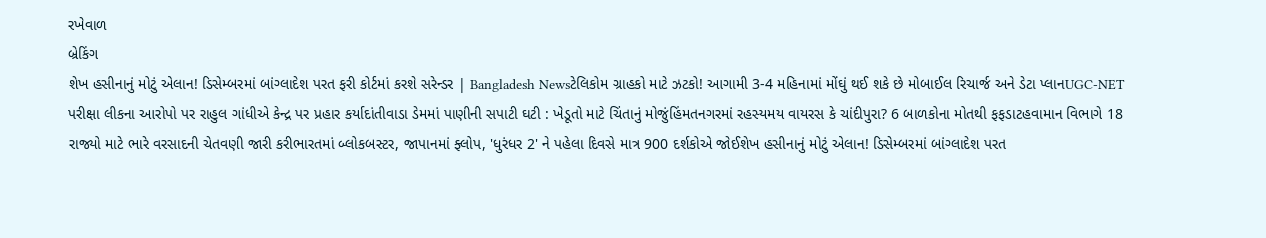રખેવાળ
બ્રેકિંગ
શેખ હસીનાનું મોટું એલાન! ડિસેમ્બરમાં બાંગ્લાદેશ પરત ફરી કોર્ટમાં કરશે સરેન્ડર | Bangladesh Newsટેલિકોમ ગ્રાહકો માટે ઝટકો! આગામી 3-4 મહિનામાં મોંઘું થઈ શકે છે મોબાઈલ રિચાર્જ અને ડેટા પ્લાનUGC-NET પરીક્ષા લીકના આરોપો પર રાહુલ ગાંધીએ કેન્દ્ર પર પ્રહાર કર્યાદાંતીવાડા ડેમમાં પાણીની સપાટી ઘટી : ખેડૂતો માટે ચિંતાનું મોજુંહિંમતનગરમાં રહસ્યમય વાયરસ કે ચાંદીપુરા? 6 બાળકોના મોતથી ફફડાટહવામાન વિભાગે 18 રાજ્યો માટે ભારે વરસાદની ચેતવણી જારી કરીભારતમાં બ્લોકબસ્ટર, જાપાનમાં ફ્લોપ, 'ધુરંધર 2' ને પહેલા દિવસે માત્ર 900 દર્શકોએ જોઈશેખ હસીનાનું મોટું એલાન! ડિસેમ્બરમાં બાંગ્લાદેશ પરત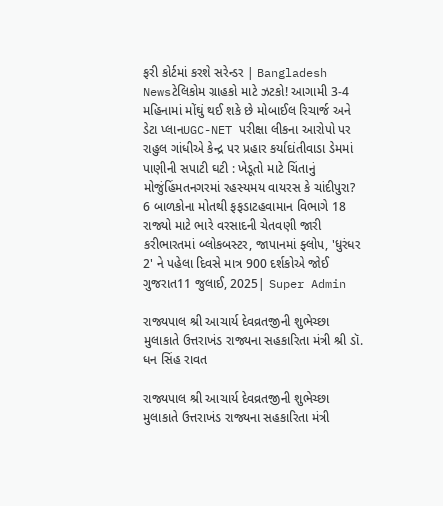ફરી કોર્ટમાં કરશે સરેન્ડર | Bangladesh Newsટેલિકોમ ગ્રાહકો માટે ઝટકો! આગામી 3-4 મહિનામાં મોંઘું થઈ શકે છે મોબાઈલ રિચાર્જ અને ડેટા પ્લાનUGC-NET પરીક્ષા લીકના આરોપો પર રાહુલ ગાંધીએ કેન્દ્ર પર પ્રહાર કર્યાદાંતીવાડા ડેમમાં પાણીની સપાટી ઘટી : ખેડૂતો માટે ચિંતાનું મોજુંહિંમતનગરમાં રહસ્યમય વાયરસ કે ચાંદીપુરા? 6 બાળકોના મોતથી ફફડાટહવામાન વિભાગે 18 રાજ્યો માટે ભારે વરસાદની ચેતવણી જારી કરીભારતમાં બ્લોકબસ્ટર, જાપાનમાં ફ્લોપ, 'ધુરંધર 2' ને પહેલા દિવસે માત્ર 900 દર્શકોએ જોઈ
ગુજરાત11 જુલાઈ, 2025| Super Admin

રાજ્યપાલ શ્રી આચાર્ય દેવવ્રતજીની શુભેચ્છા મુલાકાતે ઉત્તરાખંડ રાજ્યના સહકારિતા મંત્રી શ્રી ડૉ. ધન સિંહ રાવત

રાજ્યપાલ શ્રી આચાર્ય દેવવ્રતજીની શુભેચ્છા મુલાકાતે ઉત્તરાખંડ રાજ્યના સહકારિતા મંત્રી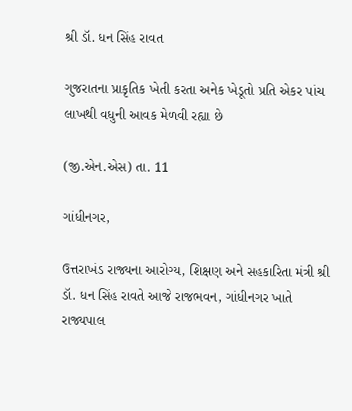શ્રી ડૉ. ધન સિંહ રાવત

ગુજરાતના પ્રાકૃતિક ખેતી કરતા અનેક ખેડૂતો પ્રતિ એકર પાંચ લાખથી વધુની આવક મેળવી રહ્યા છે

(જી.એન.એસ) તા. 11

ગાંધીનગર,

ઉત્તરાખંડ રાજ્યના આરોગ્ય, શિક્ષણ અને સહકારિતા મંત્રી શ્રી ડૉ. ધન સિંહ રાવતે આજે રાજભવન, ગાંધીનગર ખાતે રાજ્યપાલ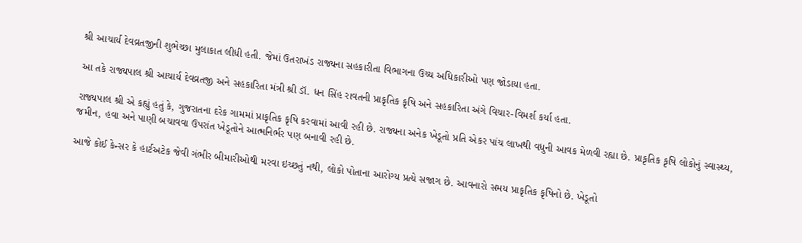શ્રી આચાર્ય દેવવ્રતજીની શુભેચ્છા મુલાકાત લીધી હતી. જેમાં ઉતરાખંડ રાજ્યના સહકારીતા વિભાગના ઉચ્ચ અધિકારીઓ પણ જોડાયા હતા.

આ તકે રાજ્યપાલ શ્રી આચાર્ય દેવવ્રતજી અને સહકારિતા મંત્રી શ્રી ડૉ. ધન સિંહ રાવતની પ્રાકૃતિક કૃષિ અને સહકારિતા અંગે વિચાર-વિમર્શ કર્યા હતા.

રાજ્યપાલ શ્રી એ કહ્યું હતું કે, ગુજરાતના દરેક ગામમાં પ્રાકૃતિક કૃષિ કરવામાં આવી રહી છે. રાજ્યના અનેક ખેડૂતો પ્રતિ એકર પાંચ લાખથી વધુની આવક મેળવી રહ્યા છે. પ્રાકૃતિક કૃષિ લોકોનું સ્વાસ્થ્ય, જમીન, હવા અને પાણી બચાવવા ઉપરાંત ખેડૂતોને આત્મનિર્ભર પણ બનાવી રહી છે.

આજે કોઈ કેન્સર કે હાર્ટઅટેક જેવી ગંભીર બીમારીઓથી મરવા ઇચ્છતું નથી, લોકો પોતાના આરોગ્ય પ્રત્યે સજાગ છે. આવનારો સમય પ્રાકૃતિક કૃષિનો છે. ખેડૂતો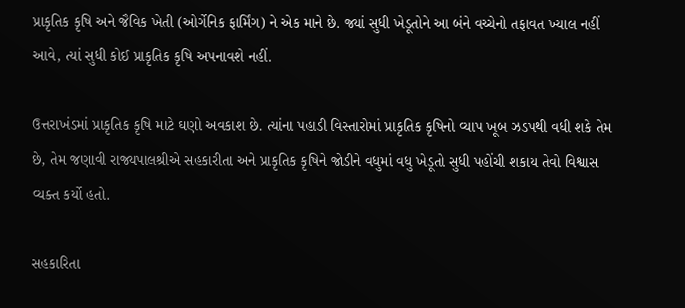પ્રાકૃતિક કૃષિ અને જૈવિક ખેતી (ઓર્ગેનિક ફાર્મિંગ) ને એક માને છે. જ્યાં સુધી ખેડૂતોને આ બંને વચ્ચેનો તફાવત ખ્યાલ નહીં આવે, ત્યાં સુધી કોઈ પ્રાકૃતિક કૃષિ અપનાવશે નહીં.

ઉત્તરાખંડમાં પ્રાકૃતિક કૃષિ માટે ઘણો અવકાશ છે. ત્યાંના પહાડી વિસ્તારોમાં પ્રાકૃતિક કૃષિનો વ્યાપ ખૂબ ઝડપથી વધી શકે તેમ છે, તેમ જણાવી રાજ્યપાલશ્રીએ સહકારીતા અને પ્રાકૃતિક કૃષિને જોડીને વધુમાં વધુ ખેડૂતો સુધી પહોંચી શકાય તેવો વિશ્વાસ વ્યક્ત કર્યો હતો.

સહકારિતા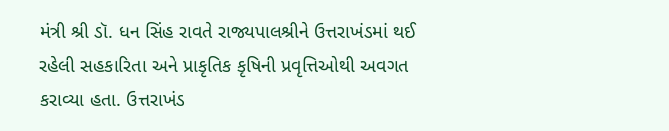મંત્રી શ્રી ડૉ. ધન સિંહ રાવતે રાજ્યપાલશ્રીને ઉત્તરાખંડમાં થઈ રહેલી સહકારિતા અને પ્રાકૃતિક કૃષિની પ્રવૃત્તિઓથી અવગત કરાવ્યા હતા. ઉત્તરાખંડ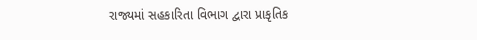રાજ્યમાં સહકારિતા વિભાગ દ્વારા પ્રાકૃતિક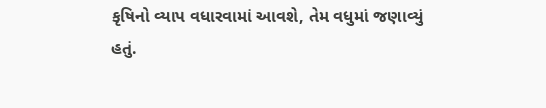કૃષિનો વ્યાપ વધારવામાં આવશે, તેમ વધુમાં જણાવ્યું હતું.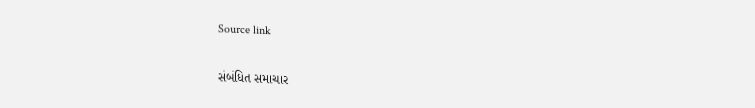Source link

સંબંધિત સમાચાર